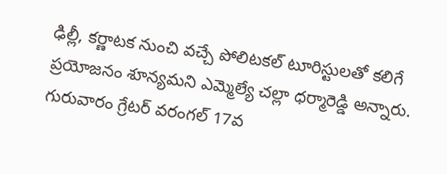ఢిల్లీ, కర్ణాటక నుంచి వచ్చే పోలిటకల్ టూరిస్టులతో కలిగే ప్రయోజనం శూన్యమని ఎమ్మెల్యే చల్లా ధర్మారెడ్డి అన్నారు. గురువారం గ్రేటర్ వరంగల్ 17వ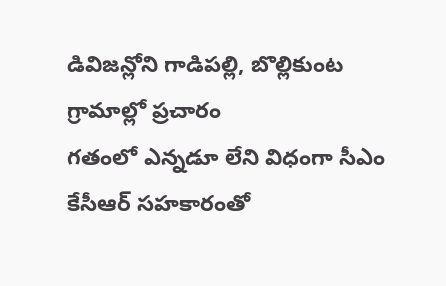డివిజన్లోని గాడిపల్లి, బొల్లికుంట గ్రామాల్లో ప్రచారం
గతంలో ఎన్నడూ లేని విధంగా సీఎం కేసీఆర్ సహకారంతో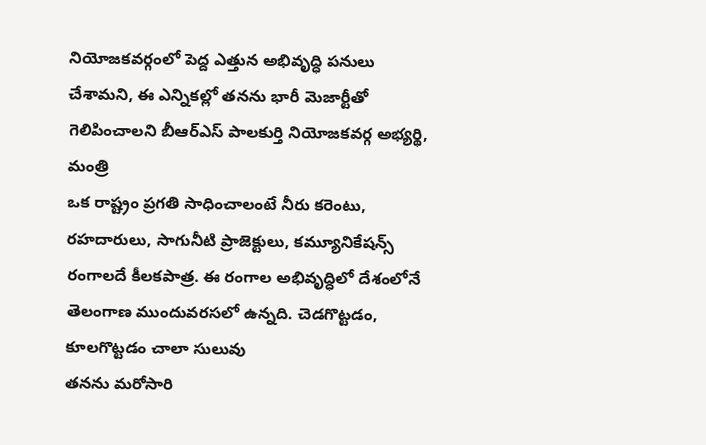నియోజకవర్గంలో పెద్ద ఎత్తున అభివృద్ధి పనులు చేశామని, ఈ ఎన్నికల్లో తనను భారీ మెజార్టీతో గెలిపించాలని బీఆర్ఎస్ పాలకుర్తి నియోజకవర్గ అభ్యర్థి, మంత్రి
ఒక రాష్ట్రం ప్రగతి సాధించాలంటే నీరు కరెంటు, రహదారులు, సాగునీటి ప్రాజెక్టులు, కమ్యూనికేషన్స్ రంగాలదే కీలకపాత్ర. ఈ రంగాల అభివృద్ధిలో దేశంలోనే తెలంగాణ ముందువరసలో ఉన్నది. చెడగొట్టడం, కూలగొట్టడం చాలా సులువు
తనను మరోసారి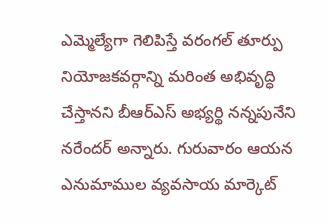ఎమ్మెల్యేగా గెలిపిస్తే వరంగల్ తూర్పు నియోజకవర్గాన్ని మరింత అభివృద్ధి చేస్తానని బీఆర్ఎస్ అభ్యర్థి నన్నపునేని నరేందర్ అన్నారు. గురువారం ఆయన ఎనుమాముల వ్యవసాయ మార్కెట్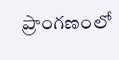ప్రాంగణంలో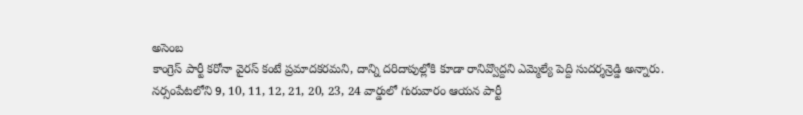అసెంబ
కాంగ్రెస్ పార్టీ కరోనా వైరస్ కంటే ప్రమాదకరమని, దాన్ని దరిదాపుల్లోకి కూడా రానివ్వొద్దని ఎమ్మెల్యే పెద్ది సుదర్శన్రెడ్డి అన్నారు. నర్సంపేటలోని 9, 10, 11, 12, 21, 20, 23, 24 వార్డులో గురువారం ఆయన పార్టీ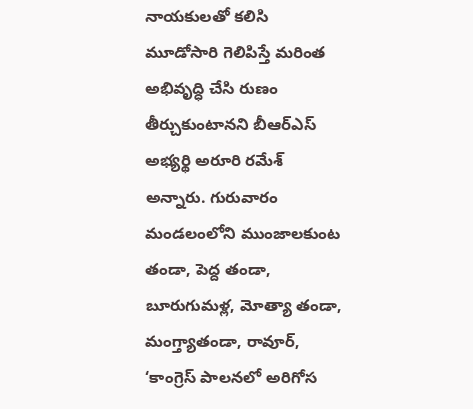నాయకులతో కలిసి
మూడోసారి గెలిపిస్తే మరింత అభివృద్ధి చేసి రుణం తీర్చుకుంటానని బీఆర్ఎస్ అభ్యర్థి అరూరి రమేశ్ అన్నారు. గురువారం మండలంలోని ముంజాలకుంట తండా, పెద్ద తండా, బూరుగుమళ్ల, మోత్యా తండా, మంగ్త్యాతండా, రావూర్,
‘కాంగ్రెస్ పాలనలో అరిగోస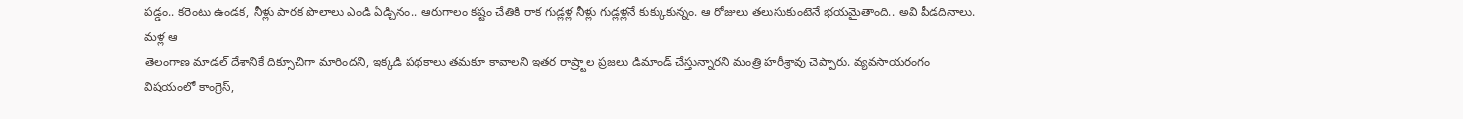పడ్డం.. కరెంటు ఉండక, నీళ్లు పారక పొలాలు ఎండి ఏడ్చినం.. ఆరుగాలం కష్టం చేతికి రాక గుడ్లళ్ల నీళ్లు గుడ్లళ్లనే కుక్కుకున్నం. ఆ రోజులు తలుసుకుంటెనే భయమైతాంది.. అవి పీడదినాలు. మళ్ల ఆ
తెలంగాణ మాడల్ దేశానికే దిక్సూచిగా మారిందని, ఇక్కడి పథకాలు తమకూ కావాలని ఇతర రాష్ర్టాల ప్రజలు డిమాండ్ చేస్తున్నారని మంత్రి హరీశ్రావు చెప్పారు. వ్యవసాయరంగం విషయంలో కాంగ్రెస్,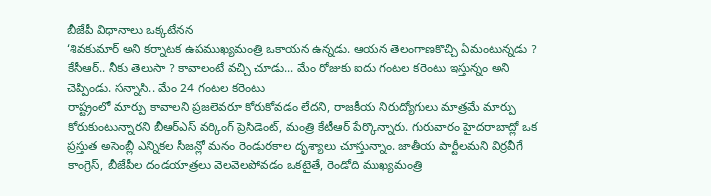బీజేపీ విధానాలు ఒక్కటేనన
‘శివకుమార్ అని కర్నాటక ఉపముఖ్యమంత్రి ఒకాయన ఉన్నడు. ఆయన తెలంగాణకొచ్చి ఏమంటున్నడు ? కేసీఆర్.. నీకు తెలుసా ? కావాలంటే వచ్చి చూడు... మేం రోజుకు ఐదు గంటల కరెంటు ఇస్తున్నం అని చెప్పిండు. సన్నాసి.. మేం 24 గంటల కరెంటు
రాష్ట్రంలో మార్పు కావాలని ప్రజలెవరూ కోరుకోవడం లేదని, రాజకీయ నిరుద్యోగులు మాత్రమే మార్పు కోరుకుంటున్నారని బీఆర్ఎస్ వర్కింగ్ ప్రెసిడెంట్, మంత్రి కేటీఆర్ పేర్కొన్నారు. గురువారం హైదరాబాద్లో ఒక
ప్రస్తుత అసెంబ్లీ ఎన్నికల సీజన్లో మనం రెండురకాల దృశ్యాలు చూస్తున్నాం. జాతీయ పార్టీలమని విర్రవీగే కాంగ్రెస్, బీజేపీల దండయాత్రలు వెలవెలపోవడం ఒకటైతే, రెండోది ముఖ్యమంత్రి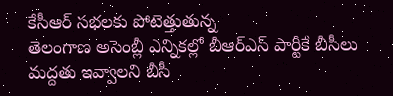కేసీఆర్ సభలకు పోటెత్తుతున్న
తెలంగాణ అసెంబ్లీ ఎన్నికల్లో బీఆర్ఎస్ పార్టీకే బీసీలు మద్దతు ఇవ్వాలని బీసీ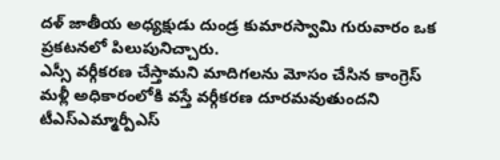దళ్ జాతీయ అధ్యక్షుడు దుండ్ర కుమారస్వామి గురువారం ఒక ప్రకటనలో పిలుపునిచ్చారు.
ఎస్సీ వర్గీకరణ చేస్తామని మాదిగలను మోసం చేసిన కాంగ్రెస్ మళ్లీ అధికారంలోకి వస్తే వర్గీకరణ దూరమవుతుందని టీఎస్ఎమ్మార్పీఎస్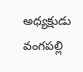అధ్యక్షుడు వంగపల్లి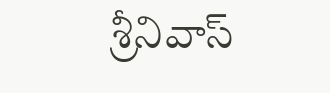శ్రీనివాస్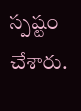స్పష్టం చేశారు.